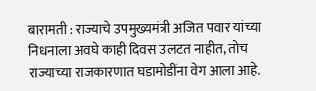बारामती : राज्याचे उपमुख्यमंत्री अजित पवार यांच्या निधनाला अवघे काही दिवस उलटत नाहीत, तोच राज्याच्या राजकारणात घडामोडींना वेग आला आहे.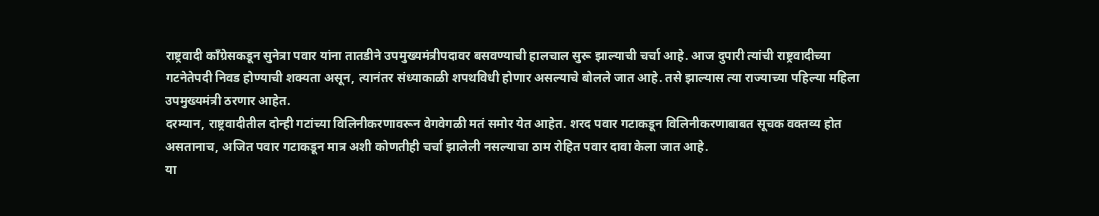राष्ट्रवादी काँग्रेसकडून सुनेत्रा पवार यांना तातडीने उपमुख्यमंत्रीपदावर बसवण्याची हालचाल सुरू झाल्याची चर्चा आहे. आज दुपारी त्यांची राष्ट्रवादीच्या गटनेतेपदी निवड होण्याची शक्यता असून, त्यानंतर संध्याकाळी शपथविधी होणार असल्याचे बोलले जात आहे. तसे झाल्यास त्या राज्याच्या पहिल्या महिला उपमुख्यमंत्री ठरणार आहेत.
दरम्यान, राष्ट्रवादीतील दोन्ही गटांच्या विलिनीकरणावरून वेगवेगळी मतं समोर येत आहेत. शरद पवार गटाकडून विलिनीकरणाबाबत सूचक वक्तव्य होत असतानाच, अजित पवार गटाकडून मात्र अशी कोणतीही चर्चा झालेली नसल्याचा ठाम रोहित पवार दावा केला जात आहे.
या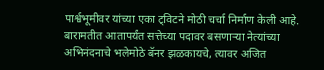पार्श्वभूमीवर यांच्या एका ट्विटने मोठी चर्चा निर्माण केली आहे. बारामतीत आतापर्यंत सत्तेच्या पदावर बसणाऱ्या नेत्यांच्या अभिनंदनाचे भलेमोठे बॅनर झळकायचे, त्यावर अजित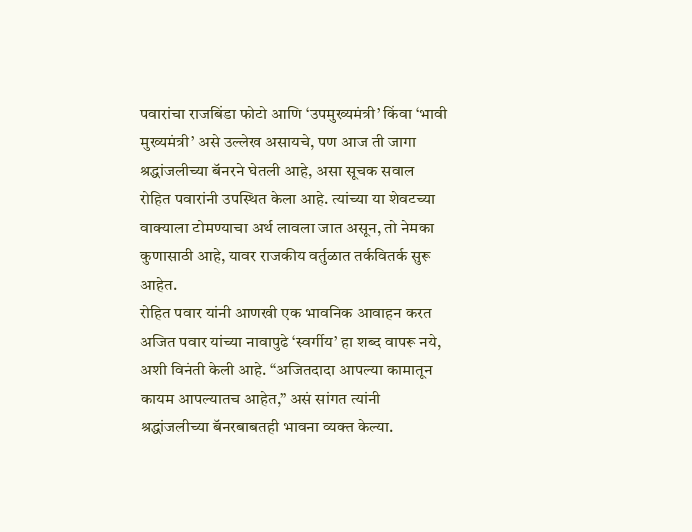पवारांचा राजबिंडा फोटो आणि ‘उपमुख्यमंत्री’ किंवा ‘भावी मुख्यमंत्री’ असे उल्लेख असायचे, पण आज ती जागा श्रद्धांजलीच्या बॅनरने घेतली आहे, असा सूचक सवाल रोहित पवारांनी उपस्थित केला आहे. त्यांच्या या शेवटच्या वाक्याला टोमण्याचा अर्थ लावला जात असून, तो नेमका कुणासाठी आहे, यावर राजकीय वर्तुळात तर्कवितर्क सुरू आहेत.
रोहित पवार यांनी आणखी एक भावनिक आवाहन करत अजित पवार यांच्या नावापुढे ‘स्वर्गीय’ हा शब्द वापरू नये, अशी विनंती केली आहे. “अजितदादा आपल्या कामातून कायम आपल्यातच आहेत,” असं सांगत त्यांनी श्रद्धांजलीच्या बॅनरबाबतही भावना व्यक्त केल्या.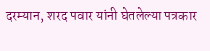दरम्यान, शरद पवार यांनी घेतलेल्या पत्रकार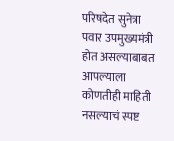परिषदेत सुनेत्रा पवार उपमुख्यमंत्री होत असल्याबाबत आपल्याला कोणतीही माहिती नसल्याचं स्पष्ट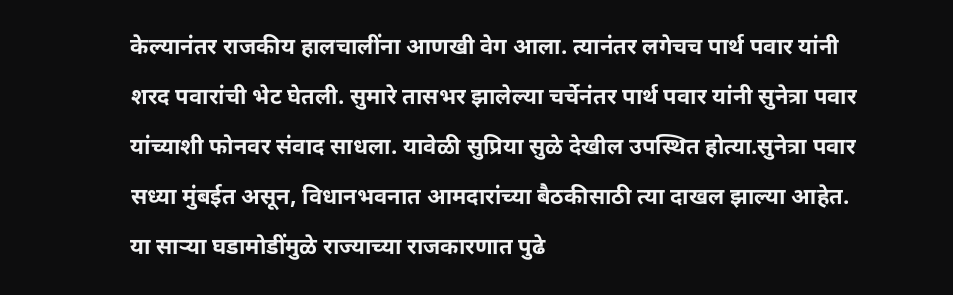केल्यानंतर राजकीय हालचालींना आणखी वेग आला. त्यानंतर लगेचच पार्थ पवार यांनी शरद पवारांची भेट घेतली. सुमारे तासभर झालेल्या चर्चेनंतर पार्थ पवार यांनी सुनेत्रा पवार यांच्याशी फोनवर संवाद साधला. यावेळी सुप्रिया सुळे देखील उपस्थित होत्या.सुनेत्रा पवार सध्या मुंबईत असून, विधानभवनात आमदारांच्या बैठकीसाठी त्या दाखल झाल्या आहेत. या साऱ्या घडामोडींमुळे राज्याच्या राजकारणात पुढे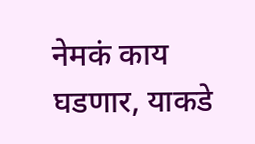नेमकं काय घडणार, याकडे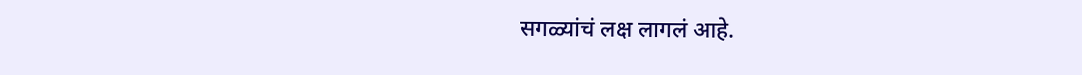सगळ्यांचं लक्ष लागलं आहे.